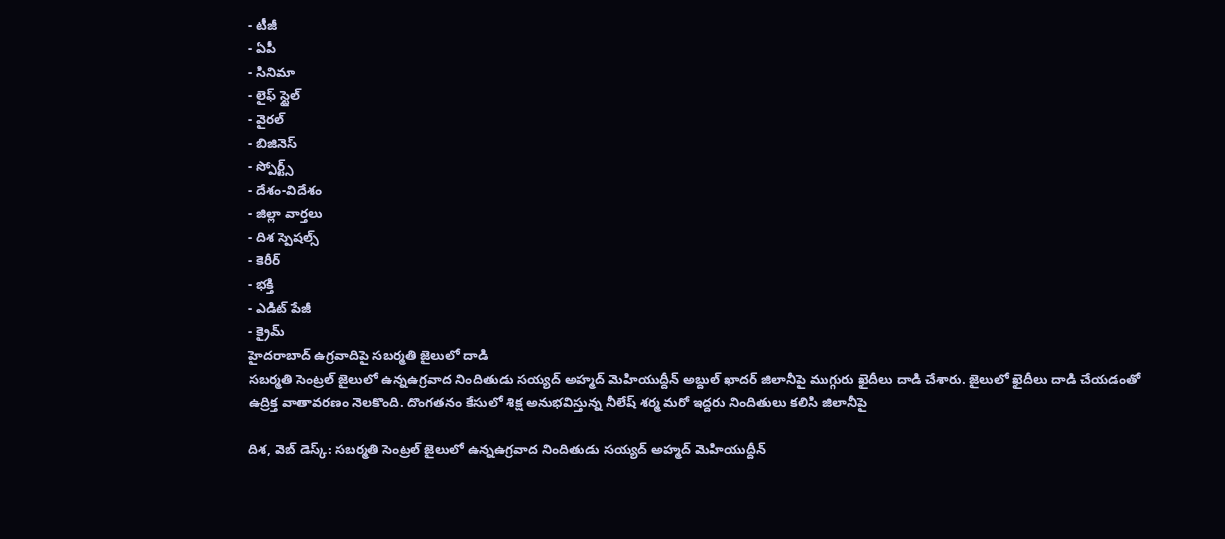- టీజీ
- ఏపీ
- సినిమా
- లైఫ్ స్టైల్
- వైరల్
- బిజినెస్
- స్పోర్ట్స్
- దేశం-విదేశం
- జిల్లా వార్తలు
- దిశ స్పెషల్స్
- కెరీర్
- భక్తి
- ఎడిట్ పేజీ
- క్రైమ్
హైదరాబాద్ ఉగ్రవాదిపై సబర్మతి జైలులో దాడి
సబర్మతి సెంట్రల్ జైలులో ఉన్నఉగ్రవాద నిందితుడు సయ్యద్ అహ్మద్ మెహియుద్దీన్ అబ్దుల్ ఖాదర్ జిలానీపై ముగ్గురు ఖైదీలు దాడి చేశారు. జైలులో ఖైదీలు దాడి చేయడంతో ఉద్రిక్త వాతావరణం నెలకొంది. దొంగతనం కేసులో శిక్ష అనుభవిస్తున్న నీలేష్ శర్మ మరో ఇద్దరు నిందితులు కలిసి జిలానీపై

దిశ, వెబ్ డెస్క్: సబర్మతి సెంట్రల్ జైలులో ఉన్నఉగ్రవాద నిందితుడు సయ్యద్ అహ్మద్ మెహియుద్దీన్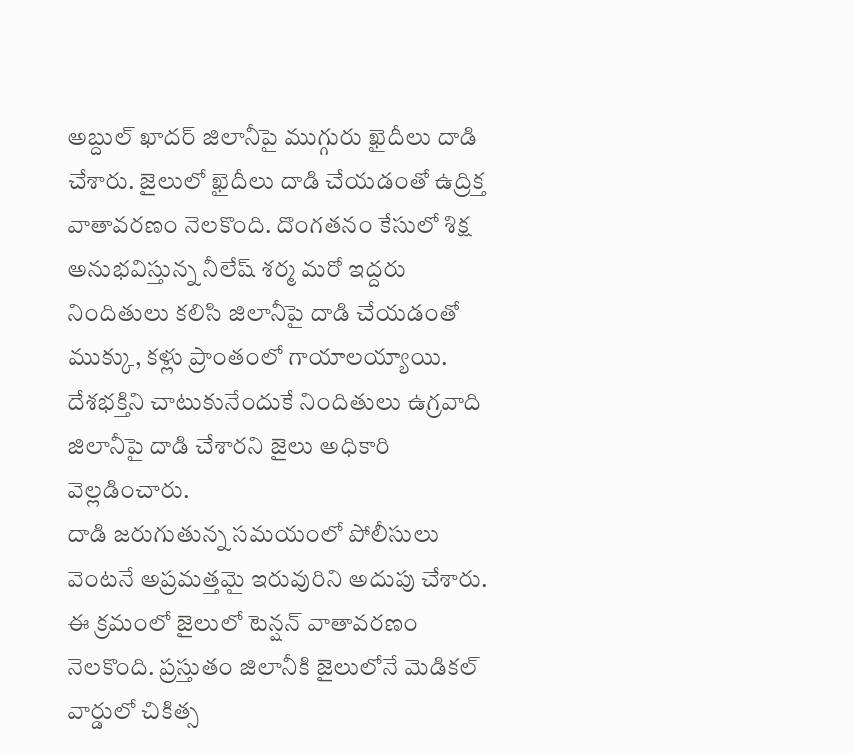అబ్దుల్ ఖాదర్ జిలానీపై ముగ్గురు ఖైదీలు దాడి చేశారు. జైలులో ఖైదీలు దాడి చేయడంతో ఉద్రిక్త వాతావరణం నెలకొంది. దొంగతనం కేసులో శిక్ష అనుభవిస్తున్న నీలేష్ శర్మ మరో ఇద్దరు నిందితులు కలిసి జిలానీపై దాడి చేయడంతో ముక్కు, కళ్లు ప్రాంతంలో గాయాలయ్యాయి. దేశభక్తిని చాటుకునేందుకే నిందితులు ఉగ్రవాది జిలానీపై దాడి చేశారని జైలు అధికారి వెల్లడించారు.
దాడి జరుగుతున్న సమయంలో పోలీసులు వెంటనే అప్రమత్తమై ఇరువురిని అదుపు చేశారు. ఈ క్రమంలో జైలులో టెన్షన్ వాతావరణం నెలకొంది. ప్రస్తుతం జిలానీకి జైలులోనే మెడికల్ వార్డులో చికిత్స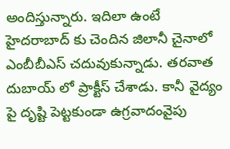అందిస్తున్నారు. ఇదిలా ఉంటే హైదరాబాద్ కు చెందిన జిలానీ చైనాలో ఎంబీబీఎస్ చదువుకున్నాడు. తరవాత దుబాయ్ లో ప్రాక్టీస్ చేశాడు. కానీ వైద్యం పై దృష్టి పెట్టకుండా ఉగ్రవాదంవైపు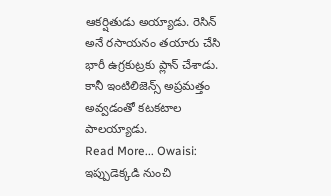ఆకర్షితుడు అయ్యాడు. రెసిన్ అనే రసాయనం తయారు చేసి భారీ ఉగ్రకుట్రకు ప్లాన్ చేశాడు. కానీ ఇంటిలిజెన్స్ అప్రమత్తం అవ్వడంతో కటకటాల పాలయ్యాడు.
Read More... Owaisi: ఇప్పుడెక్కడి నుంచి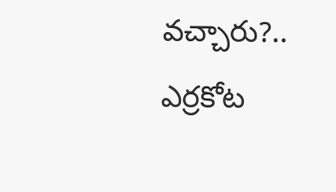వచ్చారు?.. ఎర్రకోట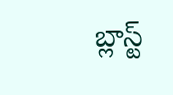బ్లాస్ట్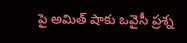పై అమిత్ షాకు ఒవైసీ ప్రశ్న